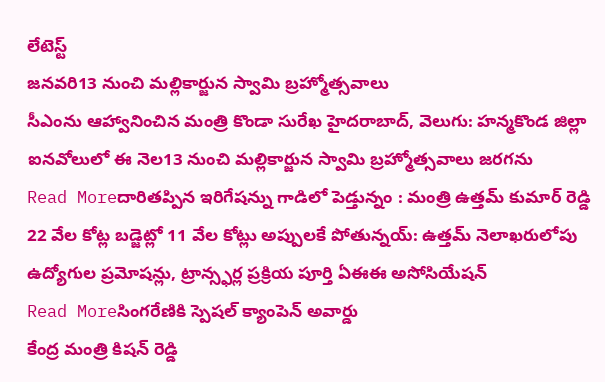లేటెస్ట్
జనవరి13 నుంచి మల్లికార్జున స్వామి బ్రహ్మోత్సవాలు
సీఎంను ఆహ్వానించిన మంత్రి కొండా సురేఖ హైదరాబాద్, వెలుగు: హన్మకొండ జిల్లా ఐనవోలులో ఈ నెల13 నుంచి మల్లికార్జున స్వామి బ్రహ్మోత్సవాలు జరగను
Read Moreదారితప్పిన ఇరిగేషన్ను గాడిలో పెడ్తున్నం : మంత్రి ఉత్తమ్ కుమార్ రెడ్డి
22 వేల కోట్ల బడ్జెట్లో 11 వేల కోట్లు అప్పులకే పోతున్నయ్: ఉత్తమ్ నెలాఖరులోపు ఉద్యోగుల ప్రమోషన్లు, ట్రాన్స్ఫర్ల ప్రక్రియ పూర్తి ఏఈఈ అసోసియేషన్
Read Moreసింగరేణికి స్పెషల్ క్యాంపెన్ అవార్డు
కేంద్ర మంత్రి కిషన్ రెడ్డి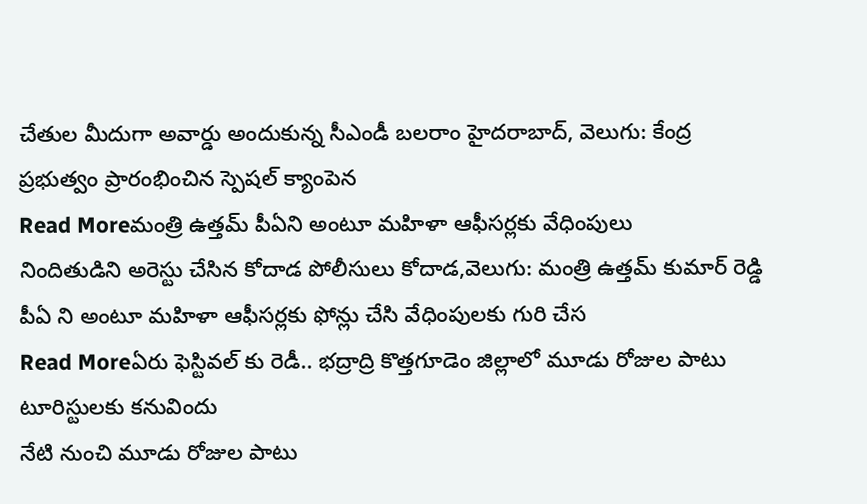చేతుల మీదుగా అవార్డు అందుకున్న సీఎండీ బలరాం హైదరాబాద్, వెలుగు: కేంద్ర ప్రభుత్వం ప్రారంభించిన స్పెషల్ క్యాంపెన
Read Moreమంత్రి ఉత్తమ్ పీఏని అంటూ మహిళా ఆఫీసర్లకు వేధింపులు
నిందితుడిని అరెస్టు చేసిన కోదాడ పోలీసులు కోదాడ,వెలుగు: మంత్రి ఉత్తమ్ కుమార్ రెడ్డి పీఏ ని అంటూ మహిళా ఆఫీసర్లకు ఫోన్లు చేసి వేధింపులకు గురి చేస
Read Moreఏరు ఫెస్టివల్ కు రెడీ.. భద్రాద్రి కొత్తగూడెం జిల్లాలో మూడు రోజుల పాటు టూరిస్టులకు కనువిందు
నేటి నుంచి మూడు రోజుల పాటు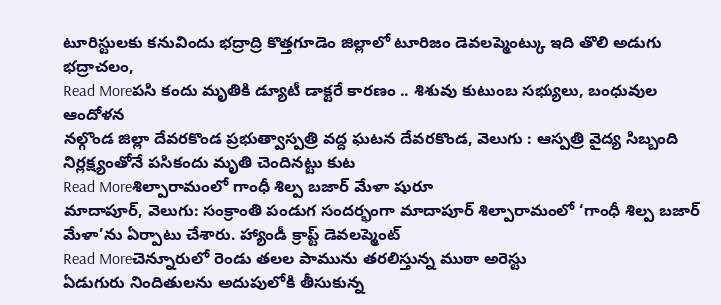టూరిస్టులకు కనువిందు భద్రాద్రి కొత్తగూడెం జిల్లాలో టూరిజం డెవలప్మెంట్కు ఇది తొలి అడుగు భద్రాచలం,
Read Moreపసి కందు మృతికి డ్యూటీ డాక్టరే కారణం .. శిశువు కుటుంబ సభ్యులు, బంధువుల ఆందోళన
నల్గొండ జిల్లా దేవరకొండ ప్రభుత్వాస్పత్రి వద్ద ఘటన దేవరకొండ, వెలుగు : ఆస్పత్రి వైద్య సిబ్బంది నిర్లక్ష్యంతోనే పసికందు మృతి చెందినట్టు కుట
Read Moreశిల్పారామంలో గాంధీ శిల్ప బజార్ మేళా షురూ
మాదాపూర్, వెలుగు: సంక్రాంతి పండుగ సందర్భంగా మాదాపూర్ శిల్పారామంలో ‘గాంధీ శిల్ప బజార్ మేళా’ను ఏర్పాటు చేశారు. హ్యాండీ క్రాప్ట్ డెవలప్మెంట్
Read Moreచెన్నూరులో రెండు తలల పామును తరలిస్తున్న ముఠా అరెస్టు
ఏడుగురు నిందితులను అదుపులోకి తీసుకున్న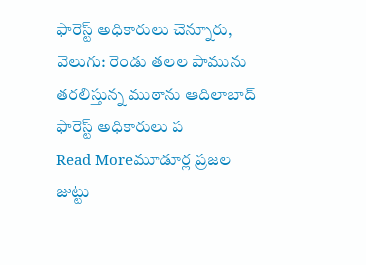ఫారెస్ట్ అధికారులు చెన్నూరు, వెలుగు: రెండు తలల పామును తరలిస్తున్న ముఠాను ఆదిలాబాద్ ఫారెస్ట్ అధికారులు ప
Read Moreమూడూర్ల ప్రజల జుట్టు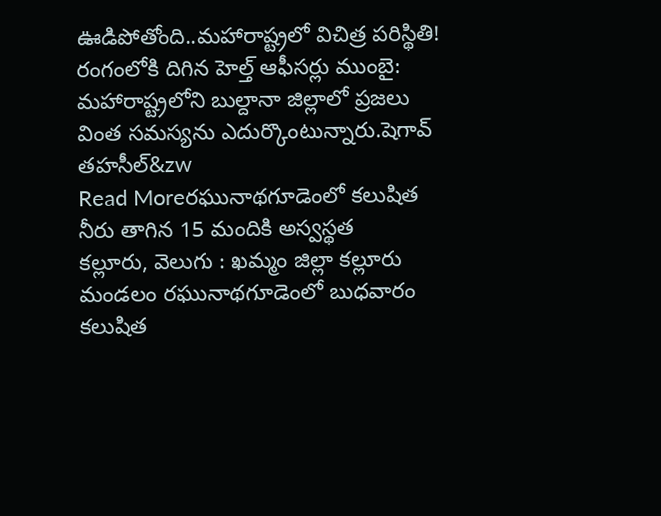ఊడిపోతోంది..మహారాష్ట్రలో విచిత్ర పరిస్థితి!
రంగంలోకి దిగిన హెల్త్ ఆఫీసర్లు ముంబై: మహారాష్ట్రలోని బుల్దానా జిల్లాలో ప్రజలు వింత సమస్యను ఎదుర్కొంటున్నారు.షెగావ్ తహసీల్&zw
Read Moreరఘునాథగూడెంలో కలుషిత నీరు తాగిన 15 మందికి అస్వస్థత
కల్లూరు, వెలుగు : ఖమ్మం జిల్లా కల్లూరు మండలం రఘునాథగూడెంలో బుధవారం కలుషిత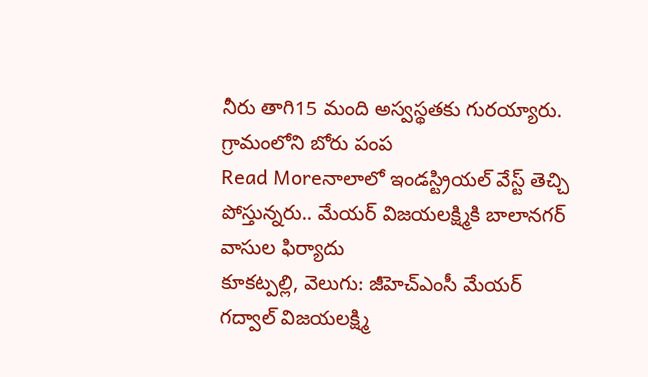నీరు తాగి15 మంది అస్వస్థతకు గురయ్యారు. గ్రామంలోని బోరు పంప
Read Moreనాలాలో ఇండస్ట్రియల్ వేస్ట్ తెచ్చి పోస్తున్నరు.. మేయర్ విజయలక్ష్మికి బాలానగర్ వాసుల ఫిర్యాదు
కూకట్పల్లి, వెలుగు: జీహెచ్ఎంసీ మేయర్ గద్వాల్ విజయలక్ష్మి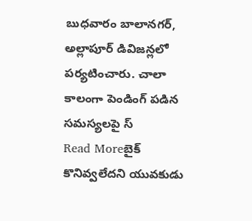బుధవారం బాలానగర్, అల్లాపూర్ డివిజన్లలో పర్యటించారు. చాలా కాలంగా పెండింగ్ పడిన సమస్యలపై స్
Read Moreబైక్ కొనివ్వలేదని యువకుడు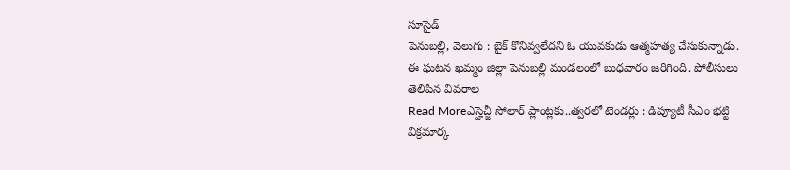సూసైడ్
పెనుబల్లి, వెలుగు : బైక్ కొనివ్వలేదని ఓ యువకుడు ఆత్మహత్య చేసుకున్నాడు. ఈ ఘటన ఖమ్మం జిల్లా పెనుబల్లి మండలంలో బుధవారం జరిగింది. పోలీసులు తెలిపిన వివరాల
Read Moreఎస్హెచ్జీ సోలార్ ప్లాంట్లకు..త్వరలో టెండర్లు : డిప్యూటీ సీఎం భట్టి విక్రమార్క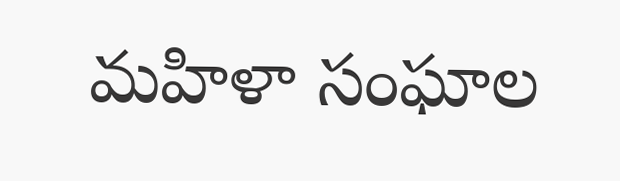మహిళా సంఘాల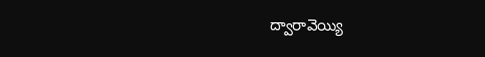ద్వారావెయ్యి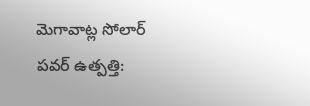మెగావాట్ల సోలార్ పవర్ ఉత్పత్తి: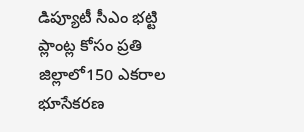డిప్యూటీ సీఎం భట్టి ప్లాంట్ల కోసం ప్రతి జిల్లాలో150 ఎకరాల భూసేకరణ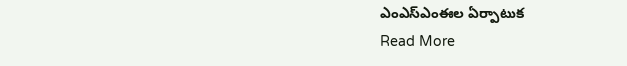ఎంఎస్ఎంఈల ఏర్పాటుక
Read More